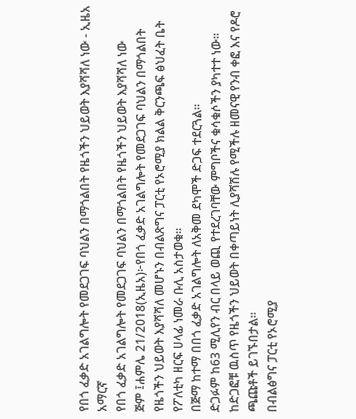የበጎ ፈቃድ አገልግሎት የመደጋገፍ ባህልን በማጎልበት የዜጎችን ህይወት እያሻሻለ ነው - ኢዜአ አማርኛ
የበጎ ፈቃድ አገልግሎት የመደጋገፍ ባህልን በማጎልበት የዜጎችን ህይወት እያሻሻለ ነው
ጅም ፤ሐምሌ 21/2018(ኢዜአ)፦የበጎ ፈቃድ አገልግሎት የመደጋገፍ ባህልን በማጎልበት የዜጎችን ህይወት እያሻሻለ መሆኑን በብልጽግና ፓርቲ የኦሮሚያ ክልል ቅርንጫፍ ፅህፈት ቤት የፖለቲካ ዘርፍ ሀላፊ ነመራ ቡሊ አስታወቁ።
በጅማ ከተማ በበጎ ፈቃድ አገልግሎት ለአቅመ ደካሞች ድጋፍ ተደርጓል።
ድጋፉም ከ63 ሚሊየን ብር በላይ ወጪ የተደረገባቸው ምግቦችና ቁሳቁሶችን ያካተተ ነው።
ከድጋፎቹ ዉስጥ የዜጎችን ህይወት በቀጣይነት ሊያሻሽሉ የሚችሉ ዘመናዊ የንብ ቀፎ እና የዶሮ ጫጩቶች ይገኙበታል።
በብልፅግና ፓርቲ የኦሮሚያ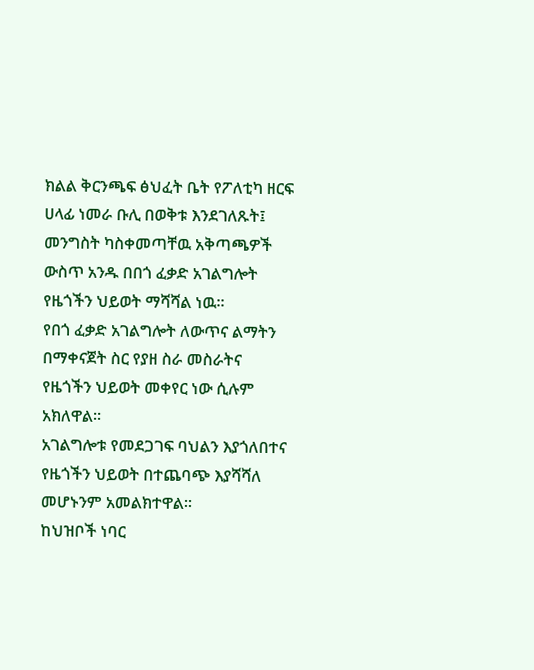ክልል ቅርንጫፍ ፅህፈት ቤት የፖለቲካ ዘርፍ ሀላፊ ነመራ ቡሊ በወቅቱ እንደገለጹት፤ መንግስት ካስቀመጣቸዉ አቅጣጫዎች ውስጥ አንዱ በበጎ ፈቃድ አገልግሎት የዜጎችን ህይወት ማሻሻል ነዉ።
የበጎ ፈቃድ አገልግሎት ለውጥና ልማትን በማቀናጀት ስር የያዘ ስራ መስራትና የዜጎችን ህይወት መቀየር ነው ሲሉም አክለዋል።
አገልግሎቱ የመደጋገፍ ባህልን እያጎለበተና የዜጎችን ህይወት በተጨባጭ እያሻሻለ መሆኑንም አመልክተዋል።
ከህዝቦች ነባር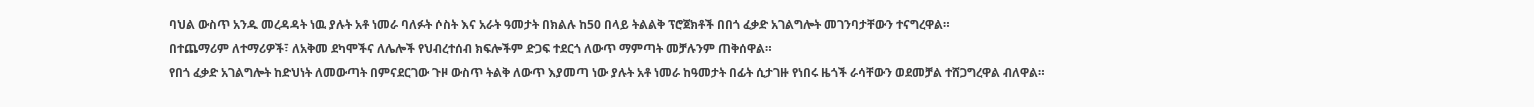ባህል ውስጥ አንዱ መረዳዳት ነዉ ያሉት አቶ ነመራ ባለፉት ሶስት እና አራት ዓመታት በክልሉ ከ50 በላይ ትልልቅ ፕሮጀክቶች በበጎ ፈቃድ አገልግሎት መገንባታቸውን ተናግረዋል።
በተጨማሪም ለተማሪዎች፣ ለአቅመ ደካሞችና ለሌሎች የህብረተሰብ ክፍሎችም ድጋፍ ተደርጎ ለውጥ ማምጣት መቻሉንም ጠቅሰዋል።
የበጎ ፈቃድ አገልግሎት ከድህነት ለመውጣት በምናደርገው ጉዞ ውስጥ ትልቅ ለውጥ እያመጣ ነው ያሉት አቶ ነመራ ከዓመታት በፊት ሲታገዙ የነበሩ ዜጎች ራሳቸውን ወደመቻል ተሸጋግረዋል ብለዋል።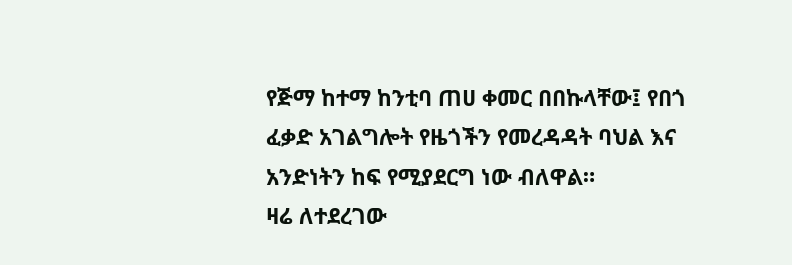የጅማ ከተማ ከንቲባ ጠሀ ቀመር በበኩላቸው፤ የበጎ ፈቃድ አገልግሎት የዜጎችን የመረዳዳት ባህል እና አንድነትን ከፍ የሚያደርግ ነው ብለዋል።
ዛሬ ለተደረገው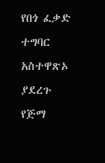የበጎ ፈቃድ ተግባር አስተዋጽኦ ያደረጉ የጅማ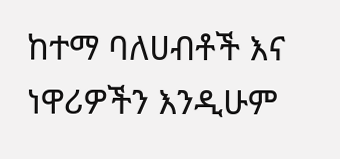ከተማ ባለሀብቶች እና ነዋሪዎችን እንዲሁም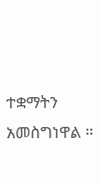ተቋማትን አመስግነዋል ።